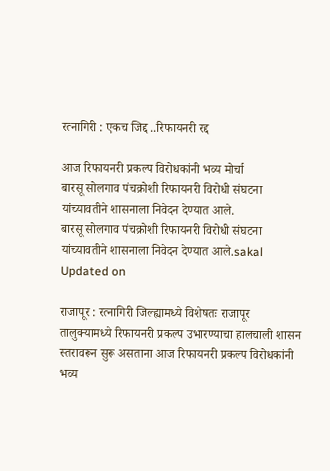रत्नागिरी : एकच जिद्द ..रिफायनरी रद्द

आज रिफायनरी प्रकल्प विरोधकांनी भव्य मोर्चा
बारसू सोलगाव पंचक्रोशी रिफायनरी विरोधी संघटना यांच्यावतीने शासनाला निवेदन देण्यात आले.
बारसू सोलगाव पंचक्रोशी रिफायनरी विरोधी संघटना यांच्यावतीने शासनाला निवेदन देण्यात आले.sakal
Updated on

राजापूर : रत्नागिरी जिल्ह्यामध्ये विशेषतः राजापूर तालुक्यामध्ये रिफायनरी प्रकल्प उभारण्याचा हालचाली शासन स्तरावरून सुरू असताना आज रिफायनरी प्रकल्प विरोधकांनी भव्य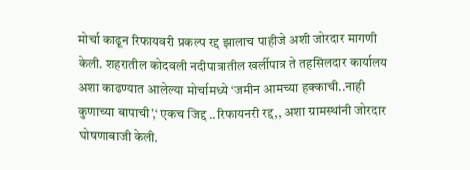मोर्चा काढून रिफायवरी प्रकल्प रद्द झालाच पाहीजे अशी जोरदार मागणी केली. शहरातील कोदवली नदीपात्रातील खर्लीपात्र ते तहसिलदार कार्यालय अशा काढण्यात आलेल्या मोर्चामध्ये ‘जमीन आमच्या हक्काची..नाही कुणाच्या बापाची’,‘ एकच जिद्द ..रिफायनरी रद्द,, अशा ग्रामस्थांनी जोरदार घोषणाबाजी केली.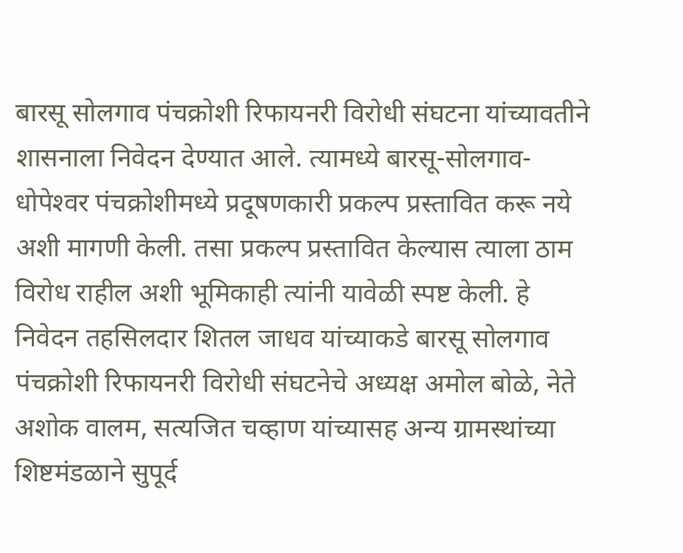बारसू सोलगाव पंचक्रोशी रिफायनरी विरोधी संघटना यांच्यावतीने शासनाला निवेदन देण्यात आले. त्यामध्ये बारसू-सोलगाव-धोपेश्‍वर पंचक्रोशीमध्ये प्रदूषणकारी प्रकल्प प्रस्तावित करू नये अशी मागणी केली. तसा प्रकल्प प्रस्तावित केल्यास त्याला ठाम विरोध राहील अशी भूमिकाही त्यांनी यावेळी स्पष्ट केली. हे निवेदन तहसिलदार शितल जाधव यांच्याकडे बारसू सोलगाव पंचक्रोशी रिफायनरी विरोधी संघटनेचे अध्यक्ष अमोल बोळे, नेते अशोक वालम, सत्यजित चव्हाण यांच्यासह अन्य ग्रामस्थांच्या शिष्टमंडळाने सुपूर्द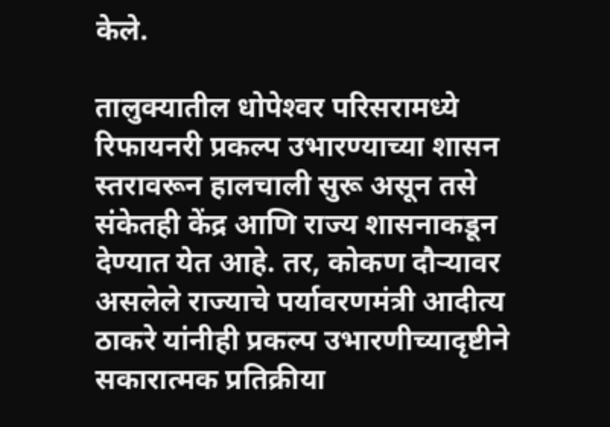केले.

तालुक्यातील धोपेश्‍वर परिसरामध्ये रिफायनरी प्रकल्प उभारण्याच्या शासन स्तरावरून हालचाली सुरू असून तसे संकेतही केंद्र आणि राज्य शासनाकडून देण्यात येत आहे. तर, कोकण दौर्‍यावर असलेले राज्याचे पर्यावरणमंत्री आदीत्य ठाकरे यांनीही प्रकल्प उभारणीच्यादृष्टीने सकारात्मक प्रतिक्रीया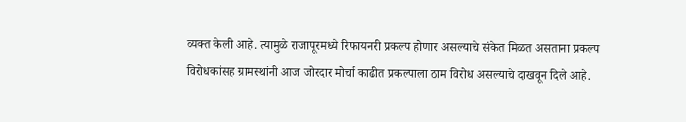व्यक्त केली आहे. त्यामुळे राजापूरमध्ये रिफायनरी प्रकल्प होणार असल्याचे संकेत मिळत असताना प्रकल्प विरोधकांसह ग्रामस्थांनी आज जोरदार मोर्चा काढीत प्रकल्पाला ठाम विरोध असल्याचे दाखवून दिले आहे.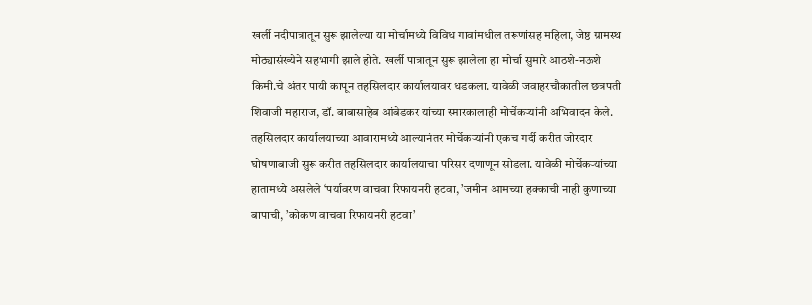खर्ली नदीपात्रातून सुरू झालेल्या या मोर्चामध्ये विविध गावांमधील तरूणांसह महिला, जेष्ठ ग्रामस्थ मोठ्यासंख्येने सहभागी झाले होते. खर्ली पात्रातून सुरू झालेला हा मोर्चा सुमारे आठशे-नऊशे किमी.चे अंतर पायी कापून तहसिलदार कार्यालयावर धडकला. यावेळी जवाहरचौकातील छत्रपती शिवाजी महाराज, डॉ. बाबासाहेब आंबेडकर यांच्या स्मारकालाही मोर्चेकर्‍यांनी अभिवादन केले. तहसिलदार कार्यालयाच्या आवारामध्ये आल्यानंतर मोर्चेकर्‍यांनी एकच गर्दी करीत जोरदार घोषणाबाजी सुरू करीत तहसिलदार कार्यालयाचा परिसर दणाणून सोडला. यावेळी मोर्चेकर्‍यांच्या हातामध्ये असलेले ‘पर्यावरण वाचवा रिफायनरी हटवा, ’जमीन आमच्या हक्काची नाही कुणाच्या बापाची, ’कोकण वाचवा रिफायनरी हटवा’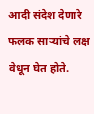आदी संदेश देणारे फलक सार्‍यांचे लक्ष वेधून घेत होते.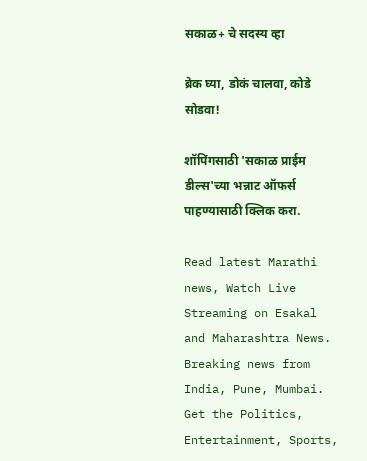सकाळ+ चे सदस्य व्हा

ब्रेक घ्या, डोकं चालवा, कोडे सोडवा!

शॉपिंगसाठी 'सकाळ प्राईम डील्स'च्या भन्नाट ऑफर्स पाहण्यासाठी क्लिक करा.

Read latest Marathi news, Watch Live Streaming on Esakal and Maharashtra News. Breaking news from India, Pune, Mumbai. Get the Politics, Entertainment, Sports,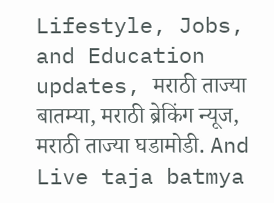Lifestyle, Jobs, and Education updates, मराठी ताज्या बातम्या, मराठी ब्रेकिंग न्यूज, मराठी ताज्या घडामोडी. And Live taja batmya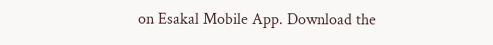on Esakal Mobile App. Download the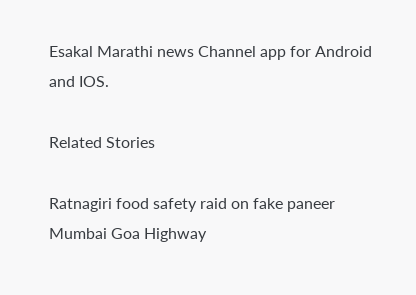Esakal Marathi news Channel app for Android and IOS.

Related Stories

Ratnagiri food safety raid on fake paneer
Mumbai Goa Highway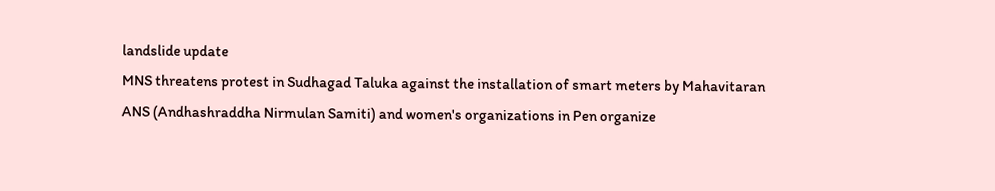landslide update
MNS threatens protest in Sudhagad Taluka against the installation of smart meters by Mahavitaran
ANS (Andhashraddha Nirmulan Samiti) and women's organizations in Pen organize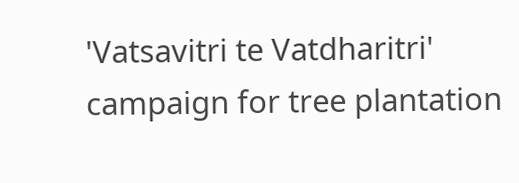'Vatsavitri te Vatdharitri' campaign for tree plantation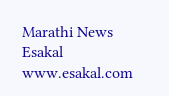Marathi News Esakal
www.esakal.com